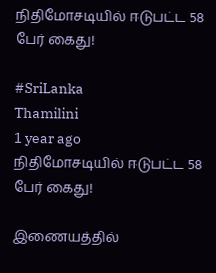நிதிமோசடியில் ஈடுபட்ட 58 பேர் கைது!

#SriLanka
Thamilini
1 year ago
நிதிமோசடியில் ஈடுபட்ட 58 பேர் கைது!

இணையத்தில்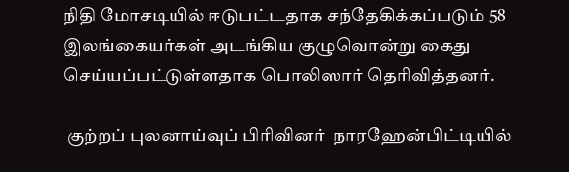நிதி மோசடியில் ஈடுபட்டதாக சந்தேகிக்கப்படும் 58 இலங்கையர்கள் அடங்கிய குழுவொன்று கைது செய்யப்பட்டுள்ளதாக பொலிஸார் தெரிவித்தனர்.

 குற்றப் புலனாய்வுப் பிரிவினர்  நாரஹேன்பிட்டியில்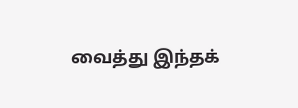வைத்து இந்தக்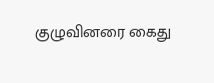குழுவினரை கைது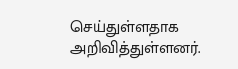செய்துள்ளதாக அறிவித்துள்ளனர்.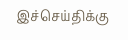இச்செய்திக்கு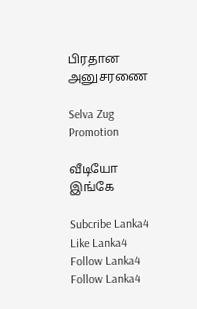பிரதான அனுசரணை

Selva Zug Promotion

வீடியோ இங்கே

Subcribe Lanka4
Like Lanka4
Follow Lanka4
Follow Lanka4